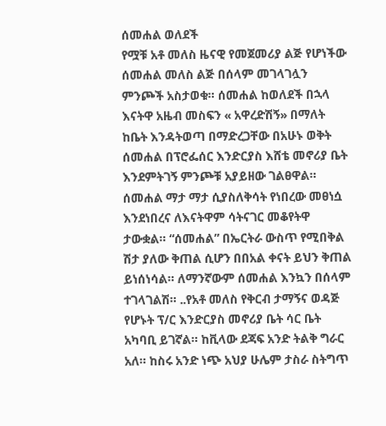ሰመሐል ወለደች
የሟቹ አቶ መለስ ዜናዊ የመጀመሪያ ልጅ የሆነችው ሰመሐል መለስ ልጅ በሰላም መገላገሏን ምንጮች አስታወቁ። ሰመሐል ከወለደች በኋላ እናትዋ አዜብ መስፍን « አዋረድሽኝ» በማለት ከቤት እንዳትወጣ በማድረጋቸው በአሁኑ ወቅት ሰመሐል በፕሮፌሰር እንድርያስ እሸቴ መኖሪያ ቤት እንደምትገኝ ምንጮቹ አያይዘው ገልፀዋል። ሰመሐል ማታ ማታ ሲያስለቅሳት የነበረው መፀነሷ እንደነበረና ለእናትዋም ሳትናገር መቆየትዋ ታውቋል። “ሰመሐል” በኤርትራ ውስጥ የሚበቅል ሽታ ያለው ቅጠል ሲሆን በበአል ቀናት ይህን ቅጠል ይነሰነሳል። ለማንኛውም ሰመሐል እንኳን በሰላም ተገላገልሽ። ..የአቶ መለስ የቅርብ ታማኝና ወዳጅ የሆኑት ፕ/ር እንድርያስ መኖሪያ ቤት ሳር ቤት አካባቢ ይገኛል። ከቪላው ደጃፍ አንድ ትልቅ ግራር አለ። ከስሩ አንድ ነጭ አህያ ሁሌም ታስራ ስትግጥ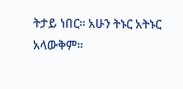ትታይ ነበር። አሁን ትኑር አትኑር አላውቅም።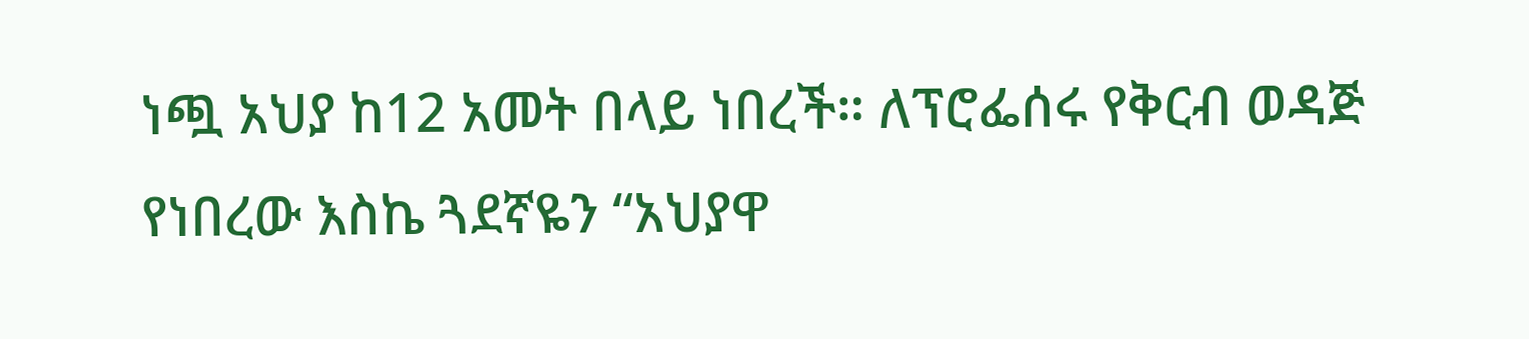ነጯ አህያ ከ12 አመት በላይ ነበረች። ለፕሮፌሰሩ የቅርብ ወዳጅ የነበረው እስኬ ጓደኛዬን “አህያዋ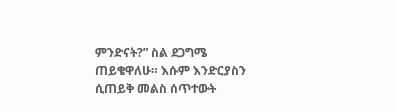ምንድናት?” ስል ደጋግሜ ጠይቄዋለሁ። እሱም እንድርያስን ሲጠይቅ መልስ ሰጥተውት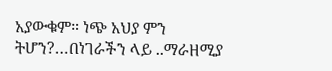አያውቁም። ነጭ አህያ ምን ትሆን?…በነገራችን ላይ ..ማራዘሚያ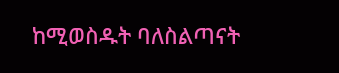ከሚወስዱት ባለስልጣናት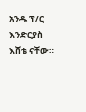አንዱ ፕ/ር እንድርያስ እሸቴ ናቸው።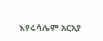እየሩሳሌም አርአያ